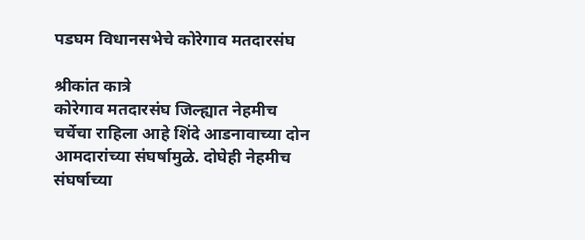पडघम विधानसभेचे कोरेगाव मतदारसंघ

श्रीकांत कात्रे
कोरेगाव मतदारसंघ जिल्ह्यात नेहमीच चर्चेचा राहिला आहे शिंदे आडनावाच्या दोन आमदारांच्या संघर्षामुळे. दोघेही नेहमीच संघर्षाच्या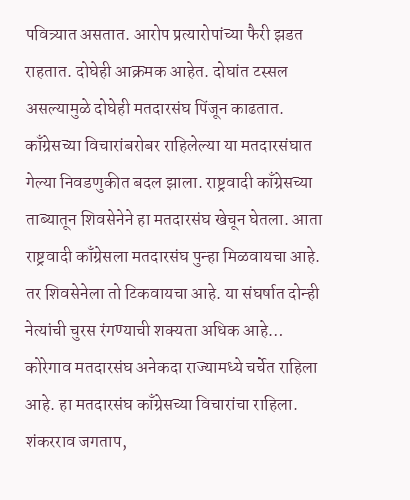पवित्र्यात असतात. आरोप प्रत्यारोपांच्या फैरी झडत राहतात. दोघेही आक्रमक आहेत. दोघांत टस्सल असल्यामुळे दोघेही मतदारसंघ पिंजून काढतात. काँग्रेसच्या विचारांबरोबर राहिलेल्या या मतदारसंघात गेल्या निवडणुकीत बदल झाला. राष्ट्रवादी काँग्रेसच्या ताब्यातून शिवसेनेने हा मतदारसंघ खेचून घेतला. आता राष्ट्रवादी काँग्रेसला मतदारसंघ पुन्हा मिळवायचा आहे. तर शिवसेनेला तो टिकवायचा आहे. या संघर्षात दोन्ही नेत्यांची चुरस रंगण्याची शक्यता अधिक आहे…
कोरेगाव मतदारसंघ अनेकदा राज्यामध्ये चर्चेत राहिला आहे. हा मतदारसंघ काँग्रेसच्या विचारांचा राहिला. शंकरराव जगताप,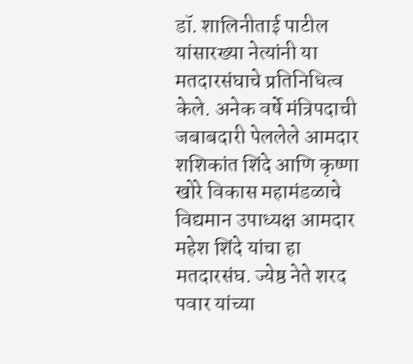डॉ. शालिनीताई पाटील यांसारख्या नेत्यांनी या मतदारसंघाचे प्रतिनिधित्व केले. अनेक वर्षे मंत्रिपदाची जबाबदारी पेललेले आमदार शशिकांत शिंदे आणि कृष्णा खोरे विकास महामंडळाचे विद्यमान उपाध्यक्ष आमदार महेश शिंदे यांचा हा मतदारसंघ. ज्येष्ठ नेते शरद पवार यांच्या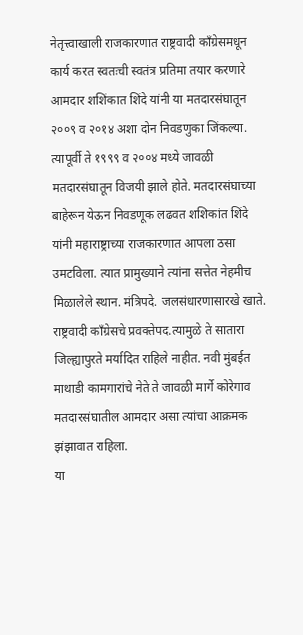नेतृत्त्वाखाली राजकारणात राष्ट्रवादी काँग्रेसमधून कार्य करत स्वतःची स्वतंत्र प्रतिमा तयार करणारे आमदार शशिंकात शिंदे यांनी या मतदारसंघातून २००९ व २०१४ अशा दोन निवडणुका जिंकल्या.
त्यापूर्वी ते १९९९ व २००४ मध्ये जावळी मतदारसंघातून विजयी झाले होते. मतदारसंघाच्या बाहेरून येऊन निवडणूक लढवत शशिकांत शिंदे यांनी महाराष्ट्राच्या राजकारणात आपला ठसा उमटविला. त्यात प्रामुख्याने त्यांना सत्तेत नेहमीच मिळालेले स्थान. मंत्रिपदे. जलसंधारणासारखे खाते. राष्ट्रवादी काँग्रेसचे प्रवक्तेपद.त्यामुळे ते सातारा जिल्ह्यापुरते मर्यादित राहिले नाहीत. नवी मुंबईत माथाडी कामगारांचे नेते ते जावळी मार्गे कोरेगाव मतदारसंघातील आमदार असा त्यांचा आक्रमक झंझावात राहिला.
या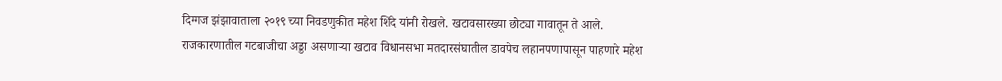दिग्गज झंझावाताला २०१९ च्या निवडणुकीत महेश शिंदे यांनी रोखले. खटावसारख्या छोट्या गावातून ते आले. राजकारणातील गटबाजीचा अड्डा असणाऱ्या खटाव विधानसभा मतदारसंघातील डावपेच लहानपणापासून पाहणारे महेश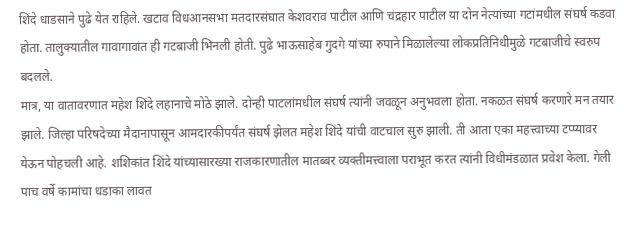शिंदे धाडसाने पुढे येत राहिले. खटाव विधआनसभा मतदारसंघात केशवराव पाटील आणि चंद्रहार पाटील या दोन नेत्यांच्या गटांमधील संघर्ष कडवा होता. तालुक्यातील गावागावांत ही गटबाजी भिनली होती. पुढे भाऊसाहेब गुदगे यांच्या रुपाने मिळालेल्या लोकप्रतिनिधीमुळे गटबाजीचे स्वरुप बदलले.
मात्र, या वातावरणात महेश शिंदे लहानाचे मोठे झाले. दोन्ही पाटलांमधील संघर्ष त्यांनी जवळून अनुभवला होता. नकळत संघर्ष करणारे मन तयार झाले. जिल्हा परिषदेच्या मैदानापासून आमदारकीपर्यंत संघर्ष झेलत महेश शिंदे यांची वाटचाल सुरु झाली. ती आता एका महत्त्वाच्या टप्प्यावर येऊन पोहचली आहे. शशिकांत शिंदे यांच्यासारख्या राजकारणातील मातब्बर व्यक्तीमत्त्वाला पराभूत करत त्यांनी विधीमंडळात प्रवेश केला. गेली पाच वर्षे कामांचा धडाका लावत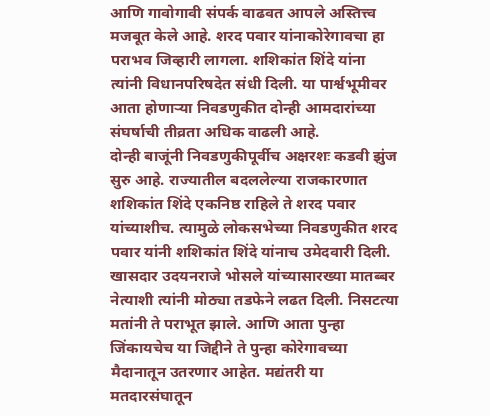आणि गावोगावी संपर्क वाढवत आपले अस्तित्त्व मजबूत केले आहे. शरद पवार यांनाकोरेगावचा हा पराभव जिव्हारी लागला. शशिकांत शिंदे यांना त्यांनी विधानपरिषदेत संधी दिली. या पार्श्वभूमीवर आता होणाऱ्या निवडणुकीत दोन्ही आमदारांच्या संघर्षाची तीव्रता अधिक वाढली आहे.
दोन्ही बाजूंनी निवडणुकीपूर्वीच अक्षरशः कडवी झुंज सुरु आहे. राज्यातील बदललेल्या राजकारणात शशिकांत शिंदे एकनिष्ठ राहिले ते शरद पवार यांच्याशीच. त्यामुळे लोकसभेच्या निवडणुकीत शरद पवार यांनी शशिकांत शिंदे यांनाच उमेदवारी दिली. खासदार उदयनराजे भोसले यांच्यासारख्या मातब्बर नेत्याशी त्यांनी मोठ्या तडफेने लढत दिली. निसटत्या मतांनी ते पराभूत झाले. आणि आता पुन्हा जिंकायचेच या जिद्दीने ते पुन्हा कोरेगावच्या मैदानातून उतरणार आहेत. मद्यंतरी या मतदारसंघातून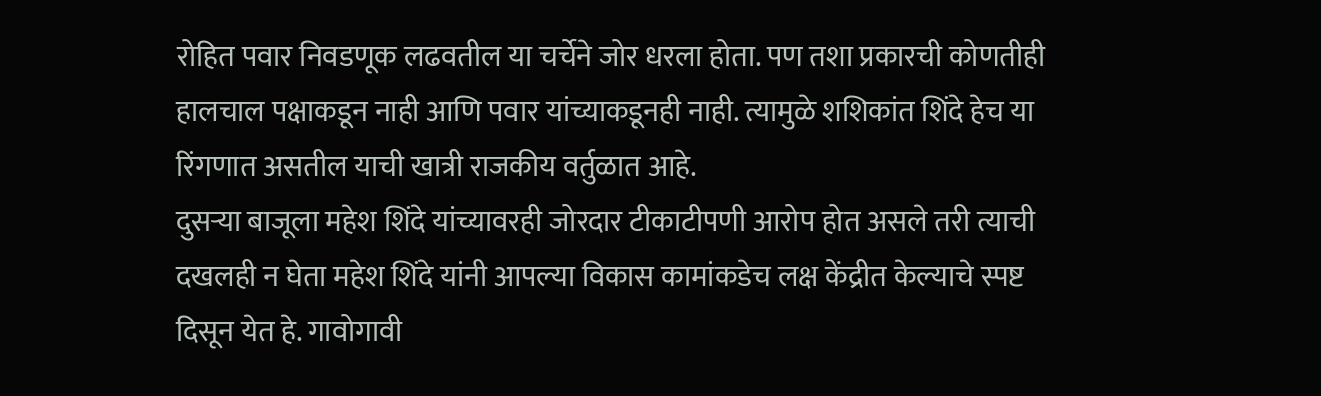रोहित पवार निवडणूक लढवतील या चर्चेने जोर धरला होता. पण तशा प्रकारची कोणतीही हालचाल पक्षाकडून नाही आणि पवार यांच्याकडूनही नाही. त्यामुळे शशिकांत शिंदे हेच या रिंगणात असतील याची खात्री राजकीय वर्तुळात आहे.
दुसऱ्या बाजूला महेश शिंदे यांच्यावरही जोरदार टीकाटीपणी आरोप होत असले तरी त्याची दखलही न घेता महेश शिंदे यांनी आपल्या विकास कामांकडेच लक्ष केंद्रीत केल्याचे स्पष्ट दिसून येत हे. गावोगावी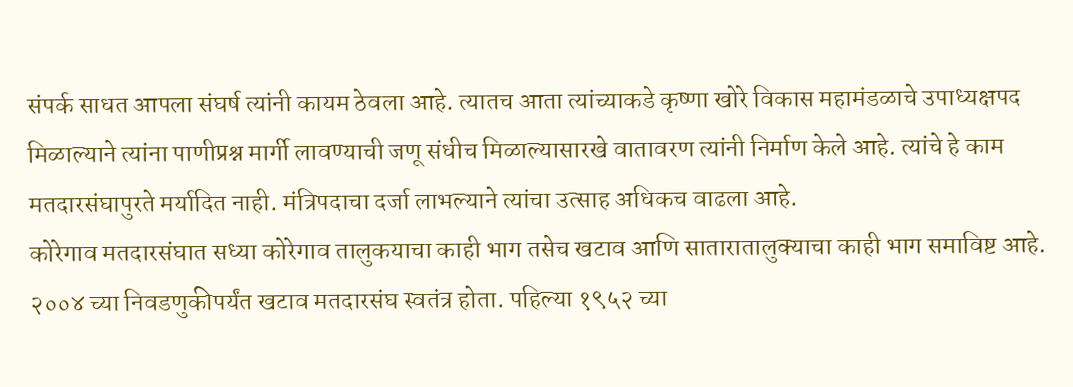संपर्क साधत आपला संघर्ष त्यांनी कायम ठेवला आहे. त्यातच आता त्यांच्याकडे कृष्णा खोरे विकास महामंडळाचे उपाध्यक्षपद मिळाल्याने त्यांना पाणीप्रश्न मार्गी लावण्याची जणू संधीच मिळाल्यासारखे वातावरण त्यांनी निर्माण केले आहे. त्यांचे हे काम मतदारसंघापुरते मर्यादित नाही. मंत्रिपदाचा दर्जा लाभल्याने त्यांचा उत्साह अधिकच वाढला आहे.
कोरेगाव मतदारसंघात सध्या कोरेगाव तालुकयाचा काही भाग तसेच खटाव आणि सातारातालुक्याचा काही भाग समाविष्ट आहे. २००४ च्या निवडणुकीपर्यंत खटाव मतदारसंघ स्वतंत्र होता. पहिल्या १९५२ च्या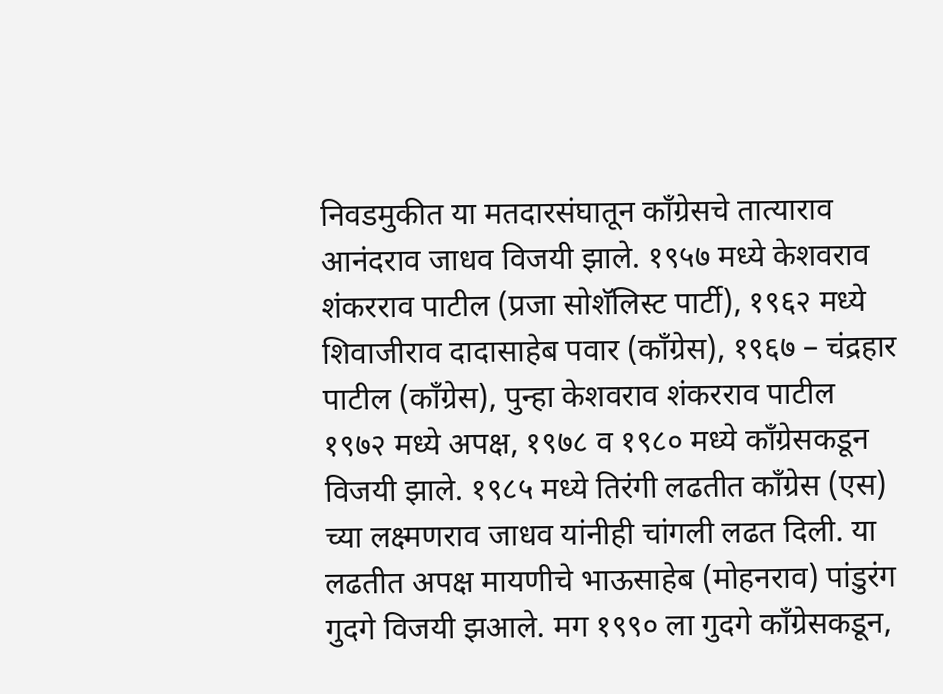निवडमुकीत या मतदारसंघातून काँग्रेसचे तात्याराव आनंदराव जाधव विजयी झाले. १९५७ मध्ये केशवराव शंकरराव पाटील (प्रजा सोशॅलिस्ट पार्टी), १९६२ मध्ये शिवाजीराव दादासाहेब पवार (काँग्रेस), १९६७ – चंद्रहार पाटील (काँग्रेस), पुन्हा केशवराव शंकरराव पाटील १९७२ मध्ये अपक्ष, १९७८ व १९८० मध्ये काँग्रेसकडून विजयी झाले. १९८५ मध्ये तिरंगी लढतीत काँग्रेस (एस) च्या लक्ष्मणराव जाधव यांनीही चांगली लढत दिली. या लढतीत अपक्ष मायणीचे भाऊसाहेब (मोहनराव) पांडुरंग गुदगे विजयी झआले. मग १९९० ला गुदगे काँग्रेसकडून,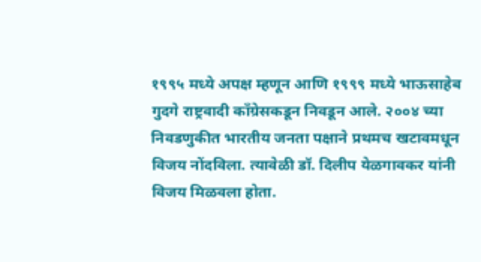१९९५ मध्ये अपक्ष म्हणून आणि १९९९ मध्ये भाऊसाहेब गुदगे राष्ट्रवादी काँग्रेसकडून निवडून आले. २००४ च्या निवडणुकीत भारतीय जनता पक्षाने प्रथमच खटावमधून विजय नोंदविला. त्यावेळी डॉ. दिलीप येळगावकर यांनी विजय मिळवला होता.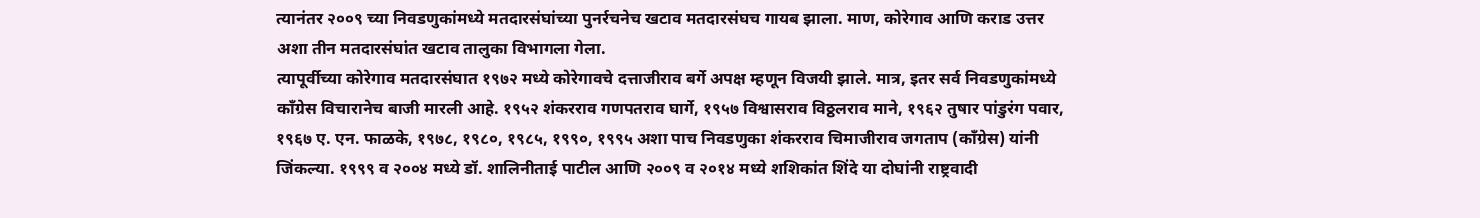त्यानंतर २००९ च्या निवडणुकांमध्ये मतदारसंघांच्या पुनर्रचनेच खटाव मतदारसंघच गायब झाला. माण, कोरेगाव आणि कराड उत्तर अशा तीन मतदारसंघांत खटाव तालुका विभागला गेला.
त्यापूर्वीच्या कोरेगाव मतदारसंघात १९७२ मध्ये कोरेगावचे दत्ताजीराव बर्गे अपक्ष म्हणून विजयी झाले. मात्र, इतर सर्व निवडणुकांमध्ये काँग्रेस विचारानेच बाजी मारली आहे. १९५२ शंकरराव गणपतराव घार्गे, १९५७ विश्वासराव विठ्ठलराव माने, १९६२ तुषार पांडुरंग पवार, १९६७ ए. एन. फाळके, १९७८, १९८०, १९८५, १९९०, १९९५ अशा पाच निवडणुका शंकरराव चिमाजीराव जगताप (काँग्रेस) यांनी जिंकल्या. १९९९ व २००४ मध्ये डॉ. शालिनीताई पाटील आणि २००९ व २०१४ मध्ये शशिकांत शिंदे या दोघांनी राष्ट्रवादी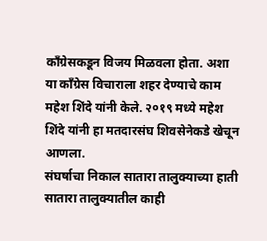काँग्रेसकडून विजय मिळवला होता. अशा या काँग्रेस विचाराला शहर देण्याचे काम महेश शिंदे यांनी केले. २०१९ मध्ये महेश शिंदे यांनी हा मतदारसंघ शिवसेनेकडे खेचून आणला.
संघर्षाचा निकाल सातारा तालुक्याच्या हाती
सातारा तालुक्यातील काही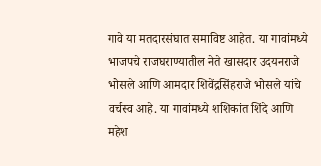गावे या मतदारसंघात समाविष्ट आहेत. या गावांमध्ये भाजपचे राजघराण्यातील नेते खासदार उदयनराजे भोसले आणि आमदार शिवेंद्रसिंहराजे भोसले यांचे वर्चस्व आहे. या गावांमध्ये शशिकांत शिंदे आणि महेश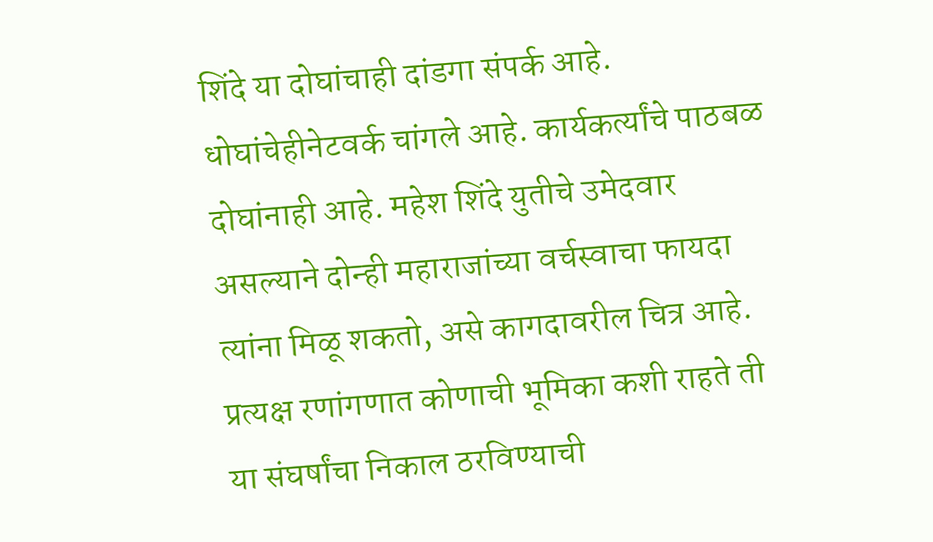शिंदे या दोघांचाही दांडगा संपर्क आहे. धोघांचेहीनेटवर्क चांगले आहे. कार्यकर्त्यांचे पाठबळ दोघांनाही आहे. महेश शिंदे युतीचे उमेदवार असल्याने दोन्ही महाराजांच्या वर्चस्वाचा फायदा त्यांना मिळू शकतो, असे कागदावरील चित्र आहे. प्रत्यक्ष रणांगणात कोणाची भूमिका कशी राहते ती या संघर्षांचा निकाल ठरविण्याची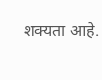शक्यता आहे.